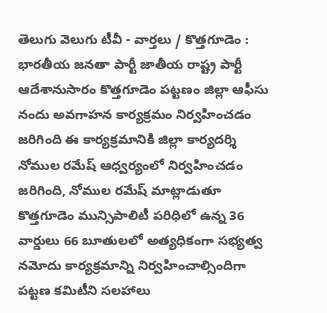తెలుగు వెలుగు టీవీ - వార్తలు / కొత్తగూడెం : భారతీయ జనతా పార్టీ జాతీయ రాష్ట్ర పార్టీ ఆదేశానుసారం కొత్తగూడెం పట్టణం జిల్లా ఆఫీసు నందు అవగాహన కార్యక్రమం నిర్వహించడం జరిగింది ఈ కార్యక్రమానికి జిల్లా కార్యదర్శి నోముల రమేష్ ఆధ్వర్యంలో నిర్వహించడం జరిగింది, నోముల రమేష్ మాట్లాడుతూ కొత్తగూడెం మున్సిపాలిటీ పరిధిలో ఉన్న 36 వార్డులు 66 బూతులలో అత్యధికంగా సభ్యత్వ నమోదు కార్యక్రమాన్ని నిర్వహించాల్సిందిగా పట్టణ కమిటీని సలహాలు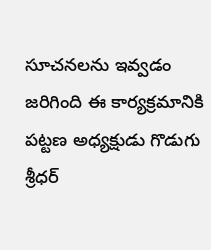సూచనలను ఇవ్వడం జరిగింది ఈ కార్యక్రమానికి పట్టణ అధ్యక్షుడు గొడుగు శ్రీధర్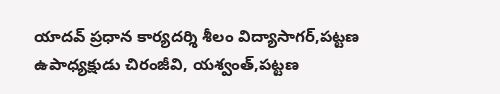యాదవ్ ప్రధాన కార్యదర్శి శీలం విద్యాసాగర్,పట్టణ ఉపాధ్యక్షుడు చిరంజీవి, యశ్వంత్,పట్టణ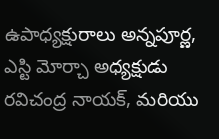ఉపాధ్యక్షురాలు అన్నపూర్ణ, ఎస్టి మోర్చా అధ్యక్షుడు రవిచంద్ర నాయక్, మరియు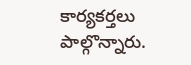కార్యకర్తలు పాల్గొన్నారు.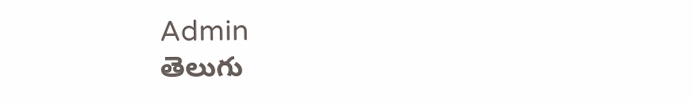Admin
తెలుగు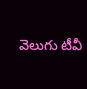వెలుగు టీవీ